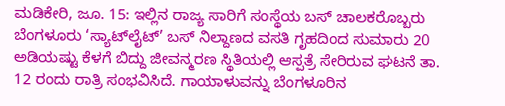ಮಡಿಕೇರಿ, ಜೂ. 15: ಇಲ್ಲಿನ ರಾಜ್ಯ ಸಾರಿಗೆ ಸಂಸ್ಥೆಯ ಬಸ್ ಚಾಲಕರೊಬ್ಬರು ಬೆಂಗಳೂರು ‘ಸ್ಯಾಟ್‍ಲೈಟ್’ ಬಸ್ ನಿಲ್ದಾಣದ ವಸತಿ ಗೃಹದಿಂದ ಸುಮಾರು 20 ಅಡಿಯಷ್ಟು ಕೆಳಗೆ ಬಿದ್ದು ಜೀವನ್ಮರಣ ಸ್ಥಿತಿಯಲ್ಲಿ ಆಸ್ಪತ್ರೆ ಸೇರಿರುವ ಘಟನೆ ತಾ. 12 ರಂದು ರಾತ್ರಿ ಸಂಭವಿಸಿದೆ. ಗಾಯಾಳುವನ್ನು ಬೆಂಗಳೂರಿನ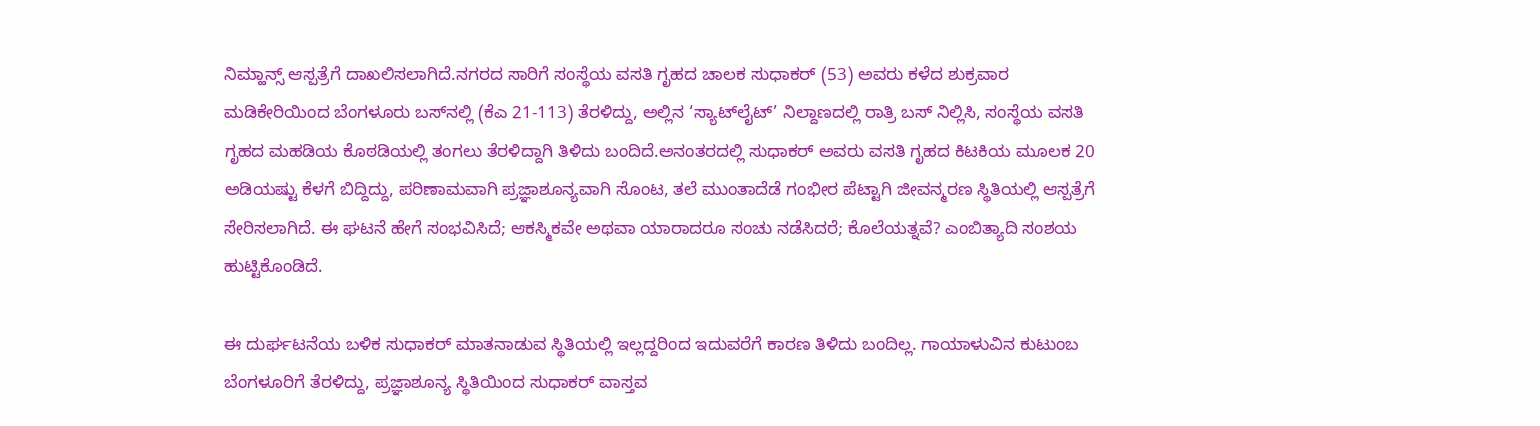ನಿಮ್ಹಾನ್ಸ್ ಆಸ್ಪತ್ರೆಗೆ ದಾಖಲಿಸಲಾಗಿದೆ.ನಗರದ ಸಾರಿಗೆ ಸಂಸ್ಥೆಯ ವಸತಿ ಗೃಹದ ಚಾಲಕ ಸುಧಾಕರ್ (53) ಅವರು ಕಳೆದ ಶುಕ್ರವಾರ ಮಡಿಕೇರಿಯಿಂದ ಬೆಂಗಳೂರು ಬಸ್‍ನಲ್ಲಿ (ಕೆಎ 21-113) ತೆರಳಿದ್ದು, ಅಲ್ಲಿನ ‘ಸ್ಯಾಟ್‍ಲೈಟ್’ ನಿಲ್ದಾಣದಲ್ಲಿ ರಾತ್ರಿ ಬಸ್ ನಿಲ್ಲಿಸಿ, ಸಂಸ್ಥೆಯ ವಸತಿ ಗೃಹದ ಮಹಡಿಯ ಕೊಠಡಿಯಲ್ಲಿ ತಂಗಲು ತೆರಳಿದ್ದಾಗಿ ತಿಳಿದು ಬಂದಿದೆ.ಅನಂತರದಲ್ಲಿ ಸುಧಾಕರ್ ಅವರು ವಸತಿ ಗೃಹದ ಕಿಟಕಿಯ ಮೂಲಕ 20 ಅಡಿಯಷ್ಟು ಕೆಳಗೆ ಬಿದ್ದಿದ್ದು, ಪರಿಣಾಮವಾಗಿ ಪ್ರಜ್ಞಾಶೂನ್ಯವಾಗಿ ಸೊಂಟ, ತಲೆ ಮುಂತಾದೆಡೆ ಗಂಭೀರ ಪೆಟ್ಟಾಗಿ ಜೀವನ್ಮರಣ ಸ್ಥಿತಿಯಲ್ಲಿ ಆಸ್ಪತ್ರೆಗೆ ಸೇರಿಸಲಾಗಿದೆ. ಈ ಘಟನೆ ಹೇಗೆ ಸಂಭವಿಸಿದೆ; ಆಕಸ್ಮಿಕವೇ ಅಥವಾ ಯಾರಾದರೂ ಸಂಚು ನಡೆಸಿದರೆ; ಕೊಲೆಯತ್ನವೆ? ಎಂಬಿತ್ಯಾದಿ ಸಂಶಯ ಹುಟ್ಟಿಕೊಂಡಿದೆ.

ಈ ದುರ್ಘಟನೆಯ ಬಳಿಕ ಸುಧಾಕರ್ ಮಾತನಾಡುವ ಸ್ಥಿತಿಯಲ್ಲಿ ಇಲ್ಲದ್ದರಿಂದ ಇದುವರೆಗೆ ಕಾರಣ ತಿಳಿದು ಬಂದಿಲ್ಲ. ಗಾಯಾಳುವಿನ ಕುಟುಂಬ ಬೆಂಗಳೂರಿಗೆ ತೆರಳಿದ್ದು, ಪ್ರಜ್ಞಾಶೂನ್ಯ ಸ್ಥಿತಿಯಿಂದ ಸುಧಾಕರ್ ವಾಸ್ತವ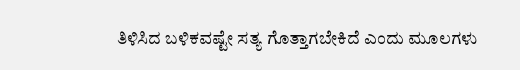ತಿಳಿಸಿದ ಬಳಿಕವಷ್ಟೇ ಸತ್ಯ ಗೊತ್ತಾಗಬೇಕಿದೆ ಎಂದು ಮೂಲಗಳು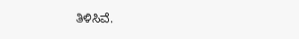ತಿಳಿಸಿವೆ.